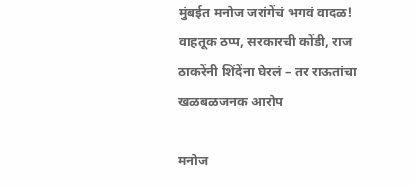मुंबईत मनोज जरांगेंचं भगवं वादळ! वाहतूक ठप्प, सरकारची कोंडी, राज ठाकरेंनी शिंदेंना घेरलं – तर राऊतांचा खळबळजनक आरोप

मनोज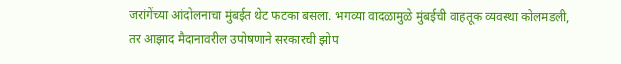जरांगेंच्या आंदोलनाचा मुंबईत थेट फटका बसला. भगव्या वादळामुळे मुंबईची वाहतूक व्यवस्था कोलमडली, तर आझाद मैदानावरील उपोषणाने सरकारची झोप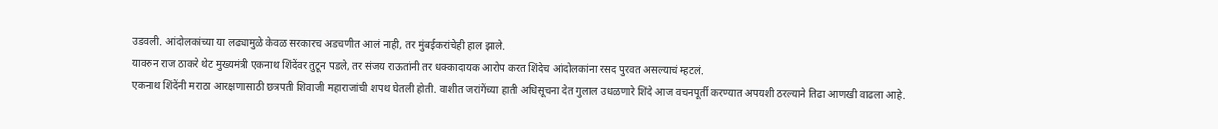उडवली. आंदोलकांच्या या लढ्यामुळे केवळ सरकारच अडचणीत आलं नाही, तर मुंबईकरांचेही हाल झाले.
यावरुन राज ठाकरे थेट मुख्यमंत्री एकनाथ शिंदेंवर तुटून पडले, तर संजय राऊतांनी तर धक्कादायक आरोप करत शिंदेच आंदोलकांना रसद पुरवत असल्याचं म्हटलं.
एकनाथ शिंदेंनी मराठा आरक्षणासाठी छत्रपती शिवाजी महाराजांची शपथ घेतली होती. वाशीत जरांगेंच्या हाती अधिसूचना देत गुलाल उधळणारे शिंदे आज वचनपूर्ती करण्यात अपयशी ठरल्याने तिढा आणखी वाढला आहे.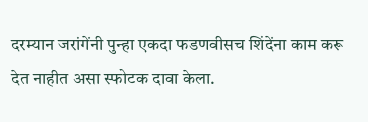दरम्यान जरांगेंनी पुन्हा एकदा फडणवीसच शिंदेंना काम करू देत नाहीत असा स्फोटक दावा केला.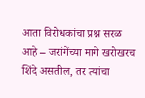आता विरोधकांचा प्रश्न सरळ आहे – जरांगेंच्या मागे खरोखरच शिंदे असतील, तर त्यांचा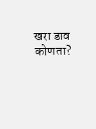खरा डाव कोणता?